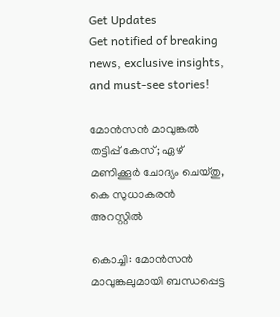Get Updates
Get notified of breaking news, exclusive insights, and must-see stories!

മോന്‍സന്‍ മാവുങ്കല്‍ തട്ടിപ്പ് കേസ്; ഏഴ് മണിക്കൂര്‍ ചോദ്യം ചെയ്തു, കെ സുധാകരന്‍ അറസ്റ്റില്‍

കൊച്ചി: മോന്‍സന്‍ മാവുങ്കലുമായി ബന്ധപ്പെട്ട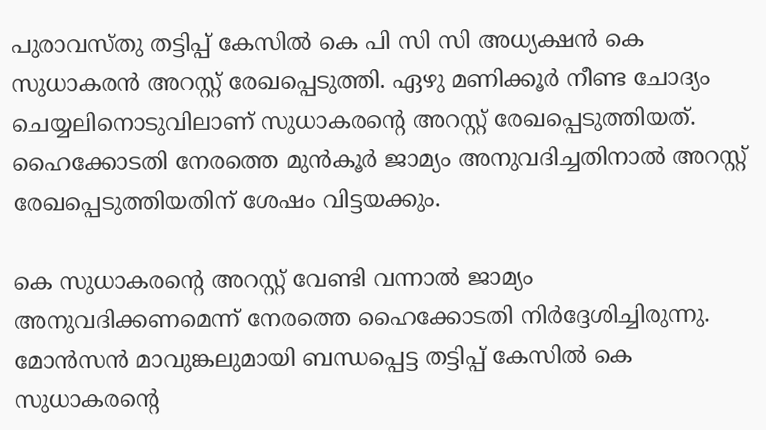പുരാവസ്തു തട്ടിപ്പ് കേസില്‍ കെ പി സി സി അധ്യക്ഷന്‍ കെ സുധാകരന്‍ അറസ്റ്റ് രേഖപ്പെടുത്തി. ഏഴു മണിക്കൂര്‍ നീണ്ട ചോദ്യം ചെയ്യലിനൊടുവിലാണ് സുധാകരന്റെ അറസ്റ്റ് രേഖപ്പെടുത്തിയത്. ഹൈക്കോടതി നേരത്തെ മുന്‍കൂര്‍ ജാമ്യം അനുവദിച്ചതിനാല്‍ അറസ്റ്റ് രേഖപ്പെടുത്തിയതിന് ശേഷം വിട്ടയക്കും.

കെ സുധാകരന്റെ അറസ്റ്റ് വേണ്ടി വന്നാല്‍ ജാമ്യം അനുവദിക്കണമെന്ന് നേരത്തെ ഹൈക്കോടതി നിര്‍ദ്ദേശിച്ചിരുന്നു. മോന്‍സന്‍ മാവുങ്കലുമായി ബന്ധപ്പെട്ട തട്ടിപ്പ് കേസില്‍ കെ സുധാകരന്റെ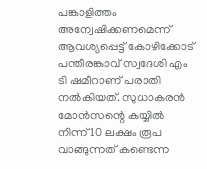പങ്കാളിത്തം അന്വേഷിക്കണമെന്ന് ആവശ്യപ്പെട്ട് കോഴിക്കോട് പന്തീരങ്കാവ് സ്വദേശി എം ടി ഷമീറാണ് പരാതി നല്‍കിയത്. സുധാകരന്‍ മോന്‍സന്റെ കയ്യില്‍ നിന്ന് 10 ലക്ഷം രൂപ വാങ്ങുന്നത് കണ്ടെന്ന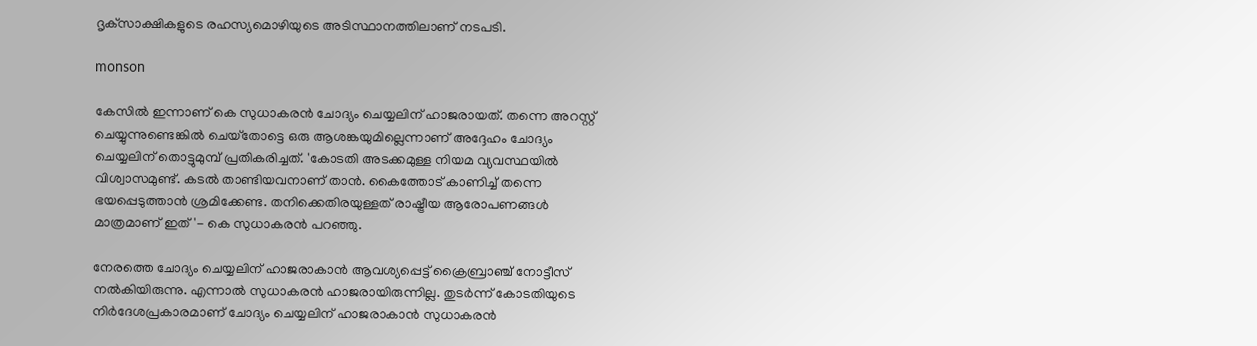ദൃക്‌സാക്ഷികളുടെ രഹസ്യമൊഴിയുടെ അടിസ്ഥാനത്തിലാണ് നടപടി.

monson

കേസില്‍ ഇന്നാണ് കെ സുധാകരന്‍ ചോദ്യം ചെയ്യലിന് ഹാജരായത്. തന്നെ അറസ്റ്റ് ചെയ്യുന്നുണ്ടെങ്കില്‍ ചെയ്‌തോട്ടെ ഒരു ആശങ്കയുമില്ലെന്നാണ് അദ്ദേഹം ചോദ്യം ചെയ്യലിന് തൊട്ടുമുമ്പ് പ്രതികരിച്ചത്. 'കോടതി അടക്കമുള്ള നിയമ വ്യവസ്ഥയില്‍ വിശ്വാസമുണ്ട്. കടല്‍ താണ്ടിയവനാണ് താന്‍. കൈത്തോട് കാണിച്ച് തന്നെ ഭയപ്പെടുത്താന്‍ ശ്രമിക്കേണ്ട. തനിക്കെതിരയുള്ളത് രാഷ്ട്രീയ ആരോപണങ്ങള്‍ മാത്രമാണ് ഇത്'- കെ സുധാകരന്‍ പറഞ്ഞു.

നേരത്തെ ചോദ്യം ചെയ്യലിന് ഹാജരാകാന്‍ ആവശ്യപ്പെട്ട് ക്രൈബ്രാഞ്ച് നോട്ടീസ് നല്‍കിയിരുന്നു. എന്നാല്‍ സുധാകരന്‍ ഹാജരായിരുന്നില്ല. തുടര്‍ന്ന് കോടതിയുടെ നിര്‍ദേശപ്രകാരമാണ് ചോദ്യം ചെയ്യലിന് ഹാജരാകാന്‍ സുധാകരന്‍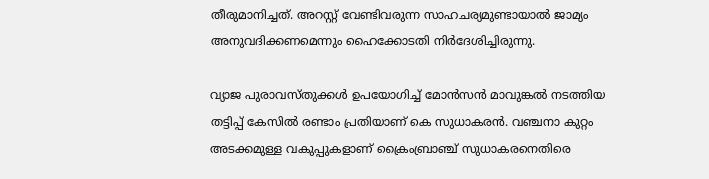തീരുമാനിച്ചത്. അറസ്റ്റ് വേണ്ടിവരുന്ന സാഹചര്യമുണ്ടായാല്‍ ജാമ്യം അനുവദിക്കണമെന്നും ഹൈക്കോടതി നിര്‍ദേശിച്ചിരുന്നു.

വ്യാജ പുരാവസ്തുക്കള്‍ ഉപയോഗിച്ച് മോന്‍സന്‍ മാവുങ്കല്‍ നടത്തിയ തട്ടിപ്പ് കേസില്‍ രണ്ടാം പ്രതിയാണ് കെ സുധാകരന്‍. വഞ്ചനാ കുറ്റം അടക്കമുള്ള വകുപ്പുകളാണ് ക്രൈംബ്രാഞ്ച് സുധാകരനെതിരെ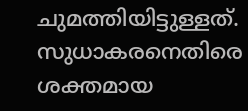ചുമത്തിയിട്ടുള്ളത്. സുധാകരനെതിരെ ശക്തമായ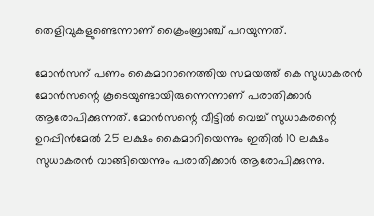തെളിവുകളുണ്ടെന്നാണ് ക്രൈംബ്രാഞ്ച് പറയുന്നത്.

മോന്‍സന് പണം കൈമാറാനെത്തിയ സമയത്ത് കെ സുധാകരന്‍ മോന്‍സന്റെ കൂടെയുണ്ടായിരുന്നെന്നാണ് പരാതിക്കാര്‍ ആരോപിക്കുന്നത്. മോന്‍സന്റെ വീട്ടില്‍ വെച്ച് സുധാകരന്റെ ഉറപ്പിന്‍മേല്‍ 25 ലക്ഷം കൈമാറിയെന്നും ഇതില്‍ 10 ലക്ഷം സുധാകരന്‍ വാങ്ങിയെന്നും പരാതിക്കാര്‍ ആരോപിക്കുന്നു.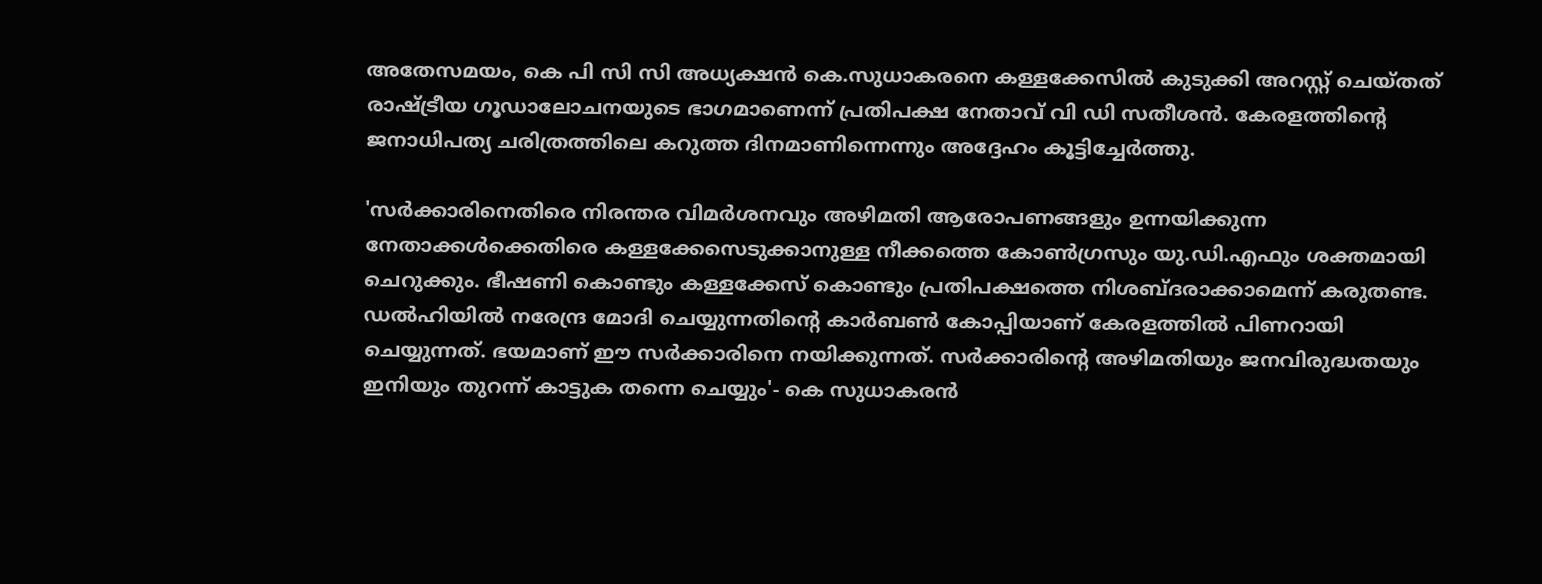അതേസമയം, കെ പി സി സി അധ്യക്ഷന്‍ കെ.സുധാകരനെ കള്ളക്കേസില്‍ കുടുക്കി അറസ്റ്റ് ചെയ്തത് രാഷ്ട്രീയ ഗൂഡാലോചനയുടെ ഭാഗമാണെന്ന് പ്രതിപക്ഷ നേതാവ് വി ഡി സതീശന്‍. കേരളത്തിന്റെ ജനാധിപത്യ ചരിത്രത്തിലെ കറുത്ത ദിനമാണിന്നെന്നും അദ്ദേഹം കൂട്ടിച്ചേര്‍ത്തു.

'സര്‍ക്കാരിനെതിരെ നിരന്തര വിമര്‍ശനവും അഴിമതി ആരോപണങ്ങളും ഉന്നയിക്കുന്ന നേതാക്കള്‍ക്കെതിരെ കള്ളക്കേസെടുക്കാനുള്ള നീക്കത്തെ കോണ്‍ഗ്രസും യു.ഡി.എഫും ശക്തമായി ചെറുക്കും. ഭീഷണി കൊണ്ടും കള്ളക്കേസ് കൊണ്ടും പ്രതിപക്ഷത്തെ നിശബ്ദരാക്കാമെന്ന് കരുതണ്ട. ഡല്‍ഹിയില്‍ നരേന്ദ്ര മോദി ചെയ്യുന്നതിന്റെ കാര്‍ബണ്‍ കോപ്പിയാണ് കേരളത്തില്‍ പിണറായി ചെയ്യുന്നത്. ഭയമാണ് ഈ സര്‍ക്കാരിനെ നയിക്കുന്നത്. സര്‍ക്കാരിന്റെ അഴിമതിയും ജനവിരുദ്ധതയും ഇനിയും തുറന്ന് കാട്ടുക തന്നെ ചെയ്യും'- കെ സുധാകരന്‍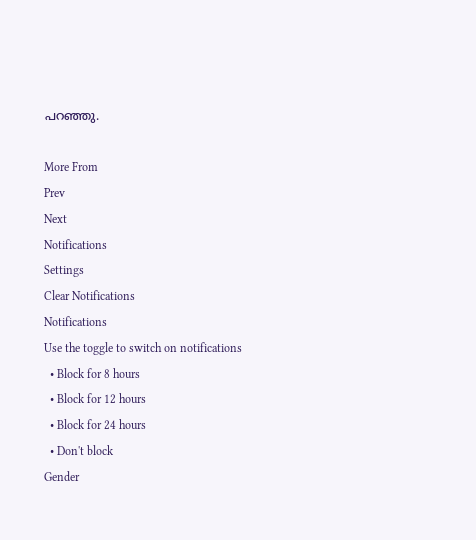പറഞ്ഞു.

More From
Prev
Next
Notifications
Settings
Clear Notifications
Notifications
Use the toggle to switch on notifications
  • Block for 8 hours
  • Block for 12 hours
  • Block for 24 hours
  • Don't block
Gender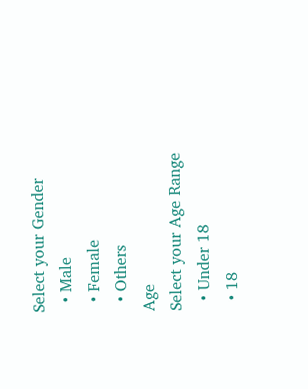Select your Gender
  • Male
  • Female
  • Others
Age
Select your Age Range
  • Under 18
  • 18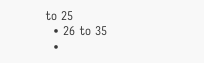to 25
  • 26 to 35
  •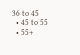36 to 45
  • 45 to 55
  • 55+